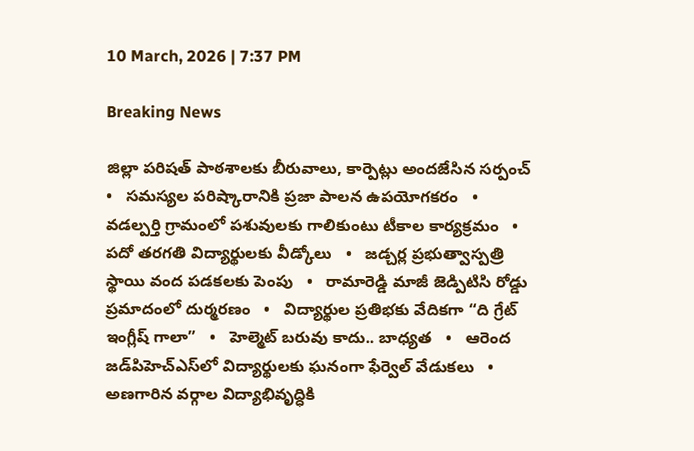10 March, 2026 | 7:37 PM

Breaking News

జిల్లా పరిషత్ పాఠశాలకు బీరువాలు, కార్పెట్లు అందజేసిన సర్పంచ్   •   సమస్యల పరిష్కారానికి ప్రజా పాలన ఉపయోగకరం   •   వడల్పర్తి గ్రామంలో పశువులకు గాలికుంటు టీకాల కార్యక్రమం   •   పదో తరగతి విద్యార్థులకు వీడ్కోలు   •   జడ్చర్ల ప్రభుత్వాస్పత్రి స్థాయి వంద పడకలకు పెంపు   •   రామారెడ్డి మాజీ జెడ్పిటిసి రోడ్డు ప్రమాదంలో దుర్మరణం   •   విద్యార్థుల ప్రతిభకు వేదికగా “ది గ్రేట్ ఇంగ్లీష్ గాలా”   •   హెల్మెట్ బరువు కాదు.. బాధ్యత   •   ఆరెంద జడ్‌పిహెచ్‌ఎస్‌లో విద్యార్థులకు ఘనంగా ఫేర్వెల్ వేడుకలు   •   అణగారిన వర్గాల విద్యాభివృద్ధికి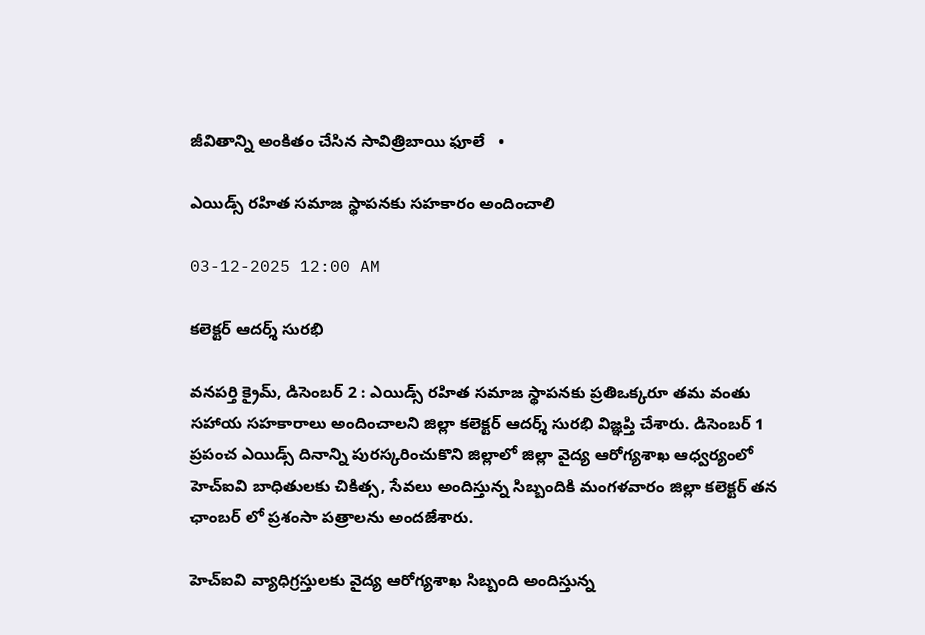జీవితాన్ని అంకితం చేసిన సావిత్రిబాయి ఫూలే   •

ఎయిడ్స్ రహిత సమాజ స్థాపనకు సహకారం అందించాలి

03-12-2025 12:00 AM

కలెక్టర్ ఆదర్శ్ సురభి

వనపర్తి క్రైమ్, డిసెంబర్ 2 : ఎయిడ్స్ రహిత సమాజ స్థాపనకు ప్రతిఒక్కరూ తమ వంతు సహాయ సహకారాలు అందించాలని జిల్లా కలెక్టర్ ఆదర్శ్ సురభి విజ్ఞప్తి చేశారు. డిసెంబర్ 1 ప్రపంచ ఎయిడ్స్ దినాన్ని పురస్కరించుకొని జిల్లాలో జిల్లా వైద్య ఆరోగ్యశాఖ ఆధ్వర్యంలో హెచ్‌ఐవి బాధితులకు చికిత్స, సేవలు అందిస్తున్న సిబ్బందికి మంగళవారం జిల్లా కలెక్టర్ తన ఛాంబర్ లో ప్రశంసా పత్రాలను అందజేశారు.

హెచ్‌ఐవి వ్యాధిగ్రస్తులకు వైద్య ఆరోగ్యశాఖ సిబ్బంది అందిస్తున్న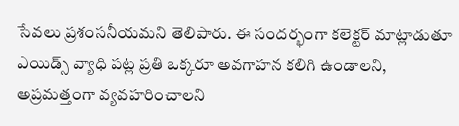సేవలు ప్రశంసనీయమని తెలిపారు. ఈ సందర్భంగా కలెక్టర్ మాట్లాడుతూ ఎయిడ్స్ వ్యాధి పట్ల ప్రతి ఒక్కరూ అవగాహన కలిగి ఉండాలని, అప్రమత్తంగా వ్యవహరించాలని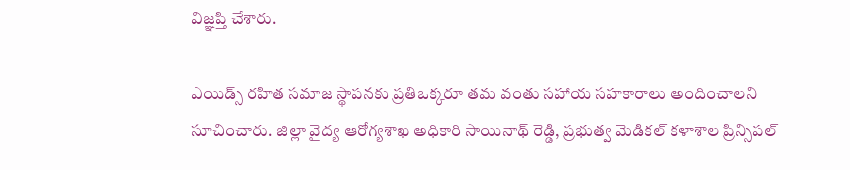విజ్ఞప్తి చేశారు.

ఎయిడ్స్ రహిత సమాజ స్థాపనకు ప్రతిఒక్కరూ తమ వంతు సహాయ సహకారాలు అందించాలని సూచించారు. జిల్లా వైద్య ఆరోగ్యశాఖ అధికారి సాయినాథ్ రెడ్డి, ప్రభుత్వ మెడికల్ కళాశాల ప్రిన్సిపల్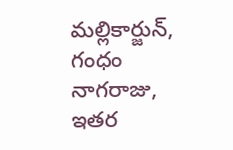మల్లికార్జున్, గంధం నాగరాజు, ఇతర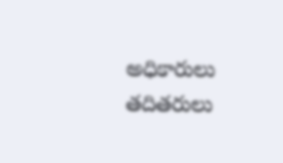అధికారులు తదితరులు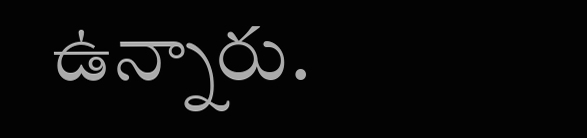ఉన్నారు.